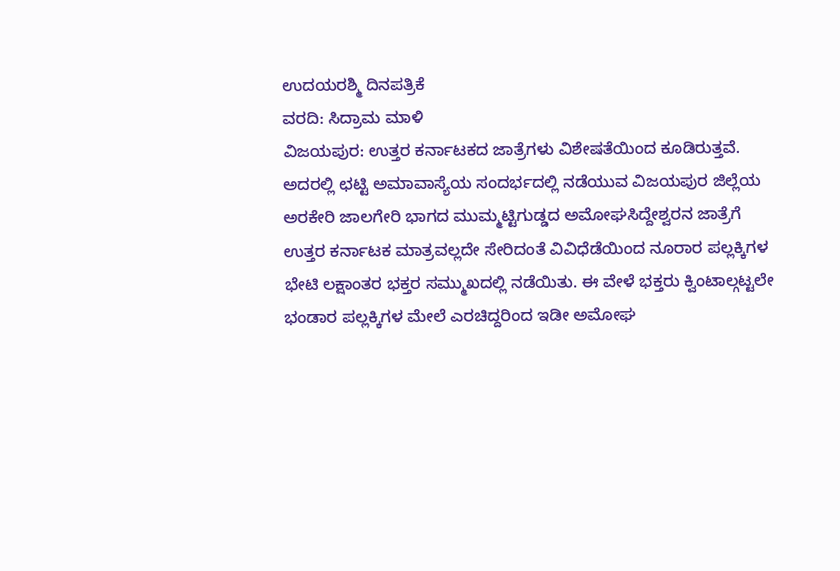ಉದಯರಶ್ಮಿ ದಿನಪತ್ರಿಕೆ
ವರದಿ: ಸಿದ್ರಾಮ ಮಾಳಿ
ವಿಜಯಪುರ: ಉತ್ತರ ಕರ್ನಾಟಕದ ಜಾತ್ರೆಗಳು ವಿಶೇಷತೆಯಿಂದ ಕೂಡಿರುತ್ತವೆ. ಅದರಲ್ಲಿ ಛಟ್ಟಿ ಅಮಾವಾಸ್ಯೆಯ ಸಂದರ್ಭದಲ್ಲಿ ನಡೆಯುವ ವಿಜಯಪುರ ಜಿಲ್ಲೆಯ ಅರಕೇರಿ ಜಾಲಗೇರಿ ಭಾಗದ ಮುಮ್ಮಟ್ಟಿಗುಡ್ಡದ ಅಮೋಘಸಿದ್ದೇಶ್ವರನ ಜಾತ್ರೆಗೆ ಉತ್ತರ ಕರ್ನಾಟಕ ಮಾತ್ರವಲ್ಲದೇ ಸೇರಿದಂತೆ ವಿವಿಧೆಡೆಯಿಂದ ನೂರಾರ ಪಲ್ಲಕ್ಕಿಗಳ ಭೇಟಿ ಲಕ್ಷಾಂತರ ಭಕ್ತರ ಸಮ್ಮುಖದಲ್ಲಿ ನಡೆಯಿತು. ಈ ವೇಳೆ ಭಕ್ತರು ಕ್ವಿಂಟಾಲ್ಗಟ್ಟಲೇ ಭಂಡಾರ ಪಲ್ಲಕ್ಕಿಗಳ ಮೇಲೆ ಎರಚಿದ್ದರಿಂದ ಇಡೀ ಅಮೋಘ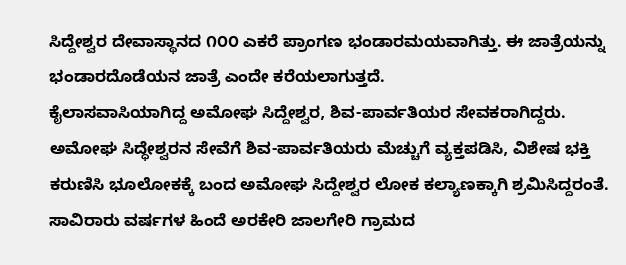ಸಿದ್ದೇಶ್ವರ ದೇವಾಸ್ಥಾನದ ೧೦೦ ಎಕರೆ ಪ್ರಾಂಗಣ ಭಂಡಾರಮಯವಾಗಿತ್ತು. ಈ ಜಾತ್ರೆಯನ್ನು ಭಂಡಾರದೊಡೆಯನ ಜಾತ್ರೆ ಎಂದೇ ಕರೆಯಲಾಗುತ್ತದೆ.
ಕೈಲಾಸವಾಸಿಯಾಗಿದ್ದ ಅಮೋಘ ಸಿದ್ದೇಶ್ವರ, ಶಿವ-ಪಾರ್ವತಿಯರ ಸೇವಕರಾಗಿದ್ದರು. ಅಮೋಘ ಸಿದ್ಧೇಶ್ವರನ ಸೇವೆಗೆ ಶಿವ-ಪಾರ್ವತಿಯರು ಮೆಚ್ಚುಗೆ ವ್ಯಕ್ತಪಡಿಸಿ, ವಿಶೇಷ ಭಕ್ತಿ ಕರುಣಿಸಿ ಭೂಲೋಕಕ್ಕೆ ಬಂದ ಅಮೋಘ ಸಿದ್ದೇಶ್ವರ ಲೋಕ ಕಲ್ಯಾಣಕ್ಕಾಗಿ ಶ್ರಮಿಸಿದ್ದರಂತೆ.
ಸಾವಿರಾರು ವರ್ಷಗಳ ಹಿಂದೆ ಅರಕೇರಿ ಜಾಲಗೇರಿ ಗ್ರಾಮದ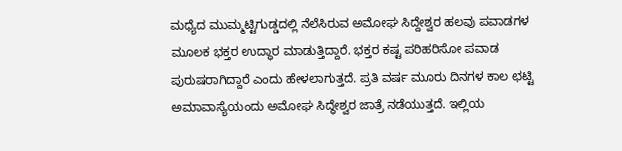ಮಧ್ಯೆದ ಮುಮ್ಮಟ್ಟಿಗುಡ್ಡದಲ್ಲಿ ನೆಲೆಸಿರುವ ಅಮೋಘ ಸಿದ್ದೇಶ್ವರ ಹಲವು ಪವಾಡಗಳ ಮೂಲಕ ಭಕ್ತರ ಉದ್ಧಾರ ಮಾಡುತ್ತಿದ್ದಾರೆ. ಭಕ್ತರ ಕಷ್ಟ ಪರಿಹರಿಸೋ ಪವಾಡ ಪುರುಷರಾಗಿದ್ದಾರೆ ಎಂದು ಹೇಳಲಾಗುತ್ತದೆ. ಪ್ರತಿ ವರ್ಷ ಮೂರು ದಿನಗಳ ಕಾಲ ಛಟ್ಟಿ ಅಮಾವಾಸ್ಯೆಯಂದು ಅಮೋಘ ಸಿದ್ಧೇಶ್ವರ ಜಾತ್ರೆ ನಡೆಯುತ್ತದೆ. ಇಲ್ಲಿಯ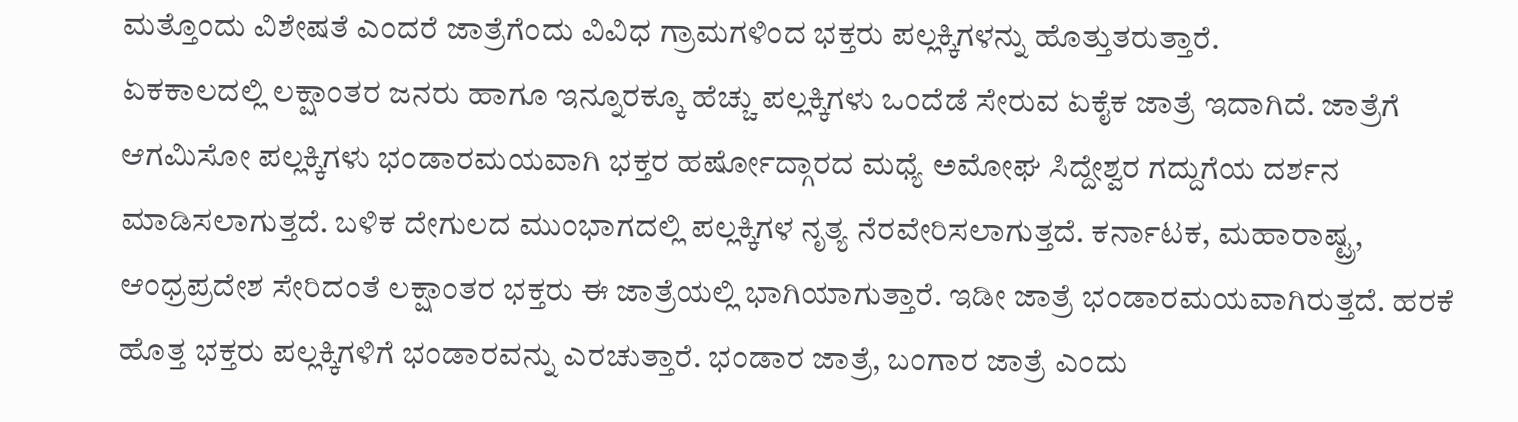ಮತ್ತೊಂದು ವಿಶೇಷತೆ ಎಂದರೆ ಜಾತ್ರೆಗೆಂದು ವಿವಿಧ ಗ್ರಾಮಗಳಿಂದ ಭಕ್ತರು ಪಲ್ಲಕ್ಕಿಗಳನ್ನು ಹೊತ್ತುತರುತ್ತಾರೆ.
ಏಕಕಾಲದಲ್ಲಿ ಲಕ್ಷಾಂತರ ಜನರು ಹಾಗೂ ಇನ್ನೂರಕ್ಕೂ ಹೆಚ್ಚು ಪಲ್ಲಕ್ಕಿಗಳು ಒಂದೆಡೆ ಸೇರುವ ಏಕೈಕ ಜಾತ್ರೆ ಇದಾಗಿದೆ. ಜಾತ್ರೆಗೆ ಆಗಮಿಸೋ ಪಲ್ಲಕ್ಕಿಗಳು ಭಂಡಾರಮಯವಾಗಿ ಭಕ್ತರ ಹರ್ಷೋದ್ಗಾರದ ಮಧ್ಯೆ ಅಮೋಘ ಸಿದ್ದೇಶ್ವರ ಗದ್ದುಗೆಯ ದರ್ಶನ ಮಾಡಿಸಲಾಗುತ್ತದೆ. ಬಳಿಕ ದೇಗುಲದ ಮುಂಭಾಗದಲ್ಲಿ ಪಲ್ಲಕ್ಕಿಗಳ ನೃತ್ಯ ನೆರವೇರಿಸಲಾಗುತ್ತದೆ. ಕರ್ನಾಟಕ, ಮಹಾರಾಷ್ಟ್ರ, ಆಂಧ್ರಪ್ರದೇಶ ಸೇರಿದಂತೆ ಲಕ್ಷಾಂತರ ಭಕ್ತರು ಈ ಜಾತ್ರೆಯಲ್ಲಿ ಭಾಗಿಯಾಗುತ್ತಾರೆ. ಇಡೀ ಜಾತ್ರೆ ಭಂಡಾರಮಯವಾಗಿರುತ್ತದೆ. ಹರಕೆ ಹೊತ್ತ ಭಕ್ತರು ಪಲ್ಲಕ್ಕಿಗಳಿಗೆ ಭಂಡಾರವನ್ನು ಎರಚುತ್ತಾರೆ. ಭಂಡಾರ ಜಾತ್ರೆ, ಬಂಗಾರ ಜಾತ್ರೆ ಎಂದು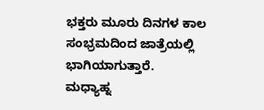ಭಕ್ತರು ಮೂರು ದಿನಗಳ ಕಾಲ ಸಂಭ್ರಮದಿಂದ ಜಾತ್ರೆಯಲ್ಲಿ ಭಾಗಿಯಾಗುತ್ತಾರೆ.
ಮಧ್ಯಾಹ್ನ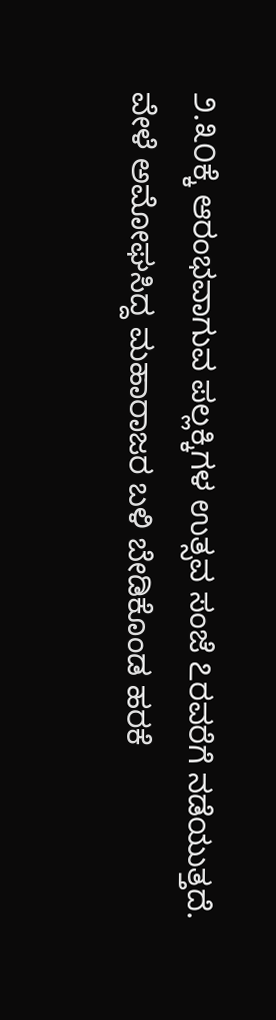೨.೩೦ಕ್ಕೆ ಆರಂಭವಾಗುವ ಪಲ್ಲಕ್ಕಿಗಳ ಉತ್ಸವ ಸಂಜೆ ೭ರವರೆಗೆ ನಡೆಯುತ್ತದೆ. ವೇಳೆ ಅಮೋಘಸಿದ್ದ ಮಹಾರಾಜರ ಬಳಿ ಬೇಡಿಕೊಂಡ ಹರಕೆ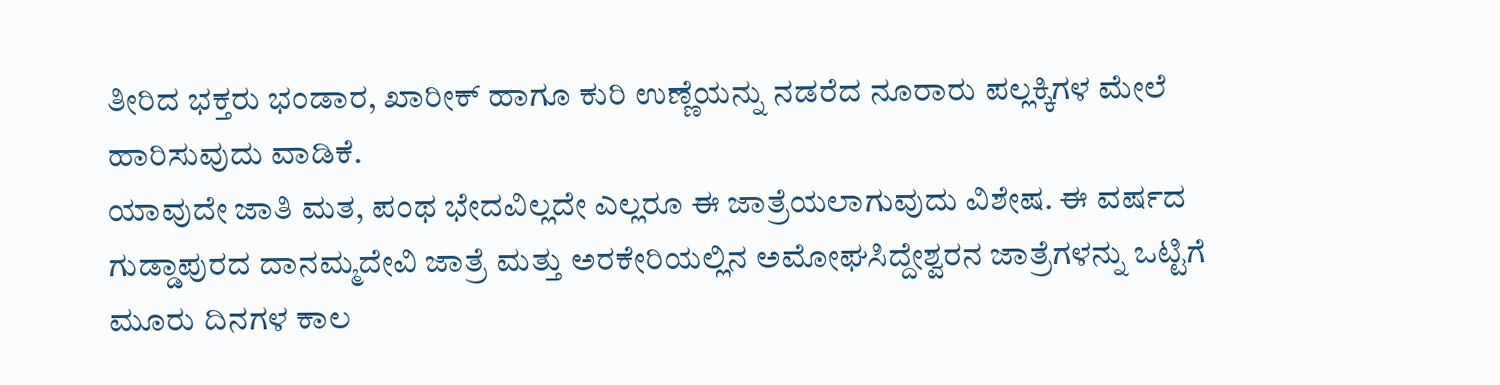ತೀರಿದ ಭಕ್ತರು ಭಂಡಾರ, ಖಾರೀಕ್ ಹಾಗೂ ಕುರಿ ಉಣ್ಣೆಯನ್ನು ನಡರೆದ ನೂರಾರು ಪಲ್ಲಕ್ಕಿಗಳ ಮೇಲೆ ಹಾರಿಸುವುದು ವಾಡಿಕೆ.
ಯಾವುದೇ ಜಾತಿ ಮತ, ಪಂಥ ಭೇದವಿಲ್ಲದೇ ಎಲ್ಲರೂ ಈ ಜಾತ್ರೆಯಲಾಗುವುದು ವಿಶೇಷ. ಈ ವರ್ಷದ ಗುಡ್ಡಾಪುರದ ದಾನಮ್ಮದೇವಿ ಜಾತ್ರೆ ಮತ್ತು ಅರಕೇರಿಯಲ್ಲಿನ ಅಮೋಘಸಿದ್ದೇಶ್ವರನ ಜಾತ್ರೆಗಳನ್ನು ಒಟ್ಟಿಗೆ ಮೂರು ದಿನಗಳ ಕಾಲ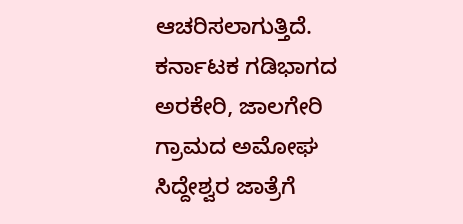ಆಚರಿಸಲಾಗುತ್ತಿದೆ. ಕರ್ನಾಟಕ ಗಡಿಭಾಗದ ಅರಕೇರಿ, ಜಾಲಗೇರಿ ಗ್ರಾಮದ ಅಮೋಘ ಸಿದ್ದೇಶ್ವರ ಜಾತ್ರೆಗೆ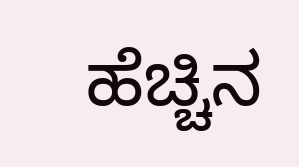ಹೆಚ್ಚಿನ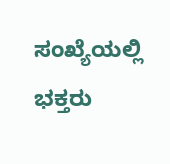ಸಂಖ್ಯೆಯಲ್ಲಿ ಭಕ್ತರು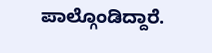ಪಾಲ್ಗೊಂಡಿದ್ದಾರೆ.